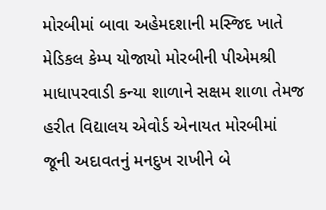મોરબીમાં બાવા અહેમદશાની મસ્જિદ ખાતે મેડિકલ કેમ્પ યોજાયો મોરબીની પીએમશ્રી માધાપરવાડી કન્યા શાળાને સક્ષમ શાળા તેમજ હરીત વિદ્યાલય એવોર્ડ એનાયત મોરબીમાં જૂની અદાવતનું મનદુખ રાખીને બે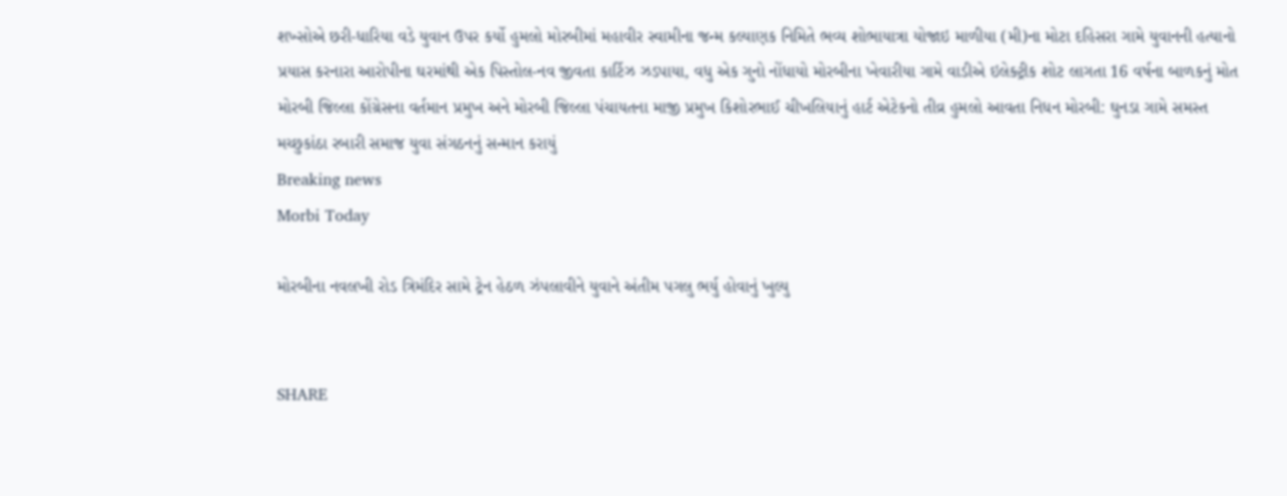શખ્સોએ છરી-ધારિયા વડે યુવાન ઉપર કર્યો હુમલો મોરબીમાં મહાવીર સ્વામીના જન્મ કલ્યાણક નિમિતે ભવ્ય શોભાયાત્રા યોજાઇ માળીયા (મી)ના મોટા દહિસરા ગામે યુવાનની હત્યાનો પ્રયાસ કરનારા આરોપીના ઘરમાંથી એક પિસ્તોલ-નવ જીવતા કાર્ટિઝ ઝડપાયા, વધુ એક ગુનો નોંધાયો મોરબીના ખેવારીયા ગામે વાડીએ ઇલેક્ટ્રીક શોટ લાગતા 16 વર્ષના બાળકનું મોત મોરબી જિલ્લા કોંગ્રેસના વર્તમાન પ્રમુખ અને મોરબી જિલ્લા પંચાયતના માજી પ્રમુખ કિશોરભાઈ ચીખલિયાનું હાર્ટ એટેકનો તીવ્ર હુમલો આવતા નિધન મોરબી: ઘુનડા ગામે સમસ્ત મચ્છુકાંઠા રબારી સમાજ યુવા સંગઠનનું સન્માન કરાયું
Breaking news
Morbi Today

મોરબીના નવલખી રોડ ત્રિમંદિર સામે ટ્રેન હેઠળ ઝંપલાવીને યુવાને અંતીમ પગલુ ભર્યુ હોવાનું ખુલ્યુ


SHARE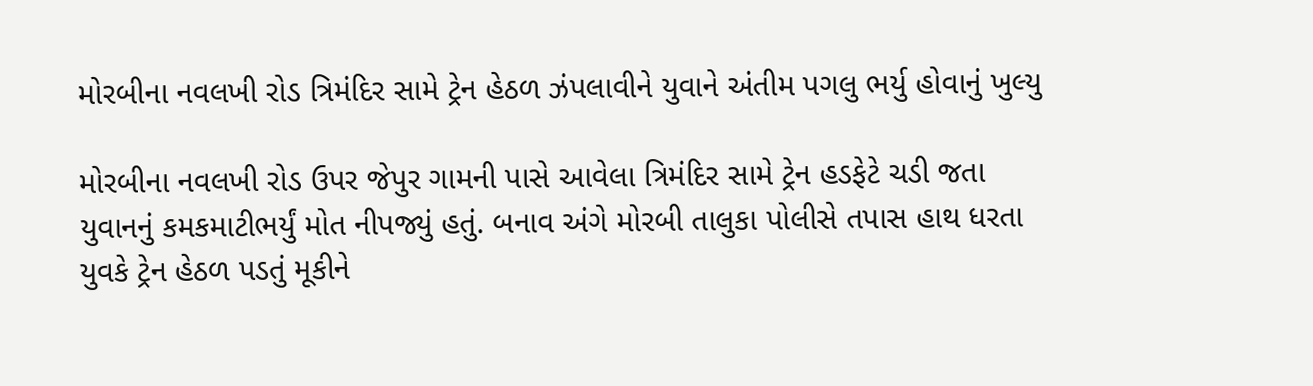મોરબીના નવલખી રોડ ત્રિમંદિર સામે ટ્રેન હેઠળ ઝંપલાવીને યુવાને અંતીમ પગલુ ભર્યુ હોવાનું ખુલ્યુ

મોરબીના નવલખી રોડ ઉપર જેપુર ગામની પાસે આવેલા ત્રિમંદિર સામે ટ્રેન હડફેટે ચડી જતા યુવાનનું કમકમાટીભર્યું મોત નીપજ્યું હતું. બનાવ અંગે મોરબી તાલુકા પોલીસે તપાસ હાથ ધરતા યુવકે ટ્રેન હેઠળ પડતું મૂકીને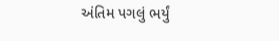અંતિમ પગલું ભર્યું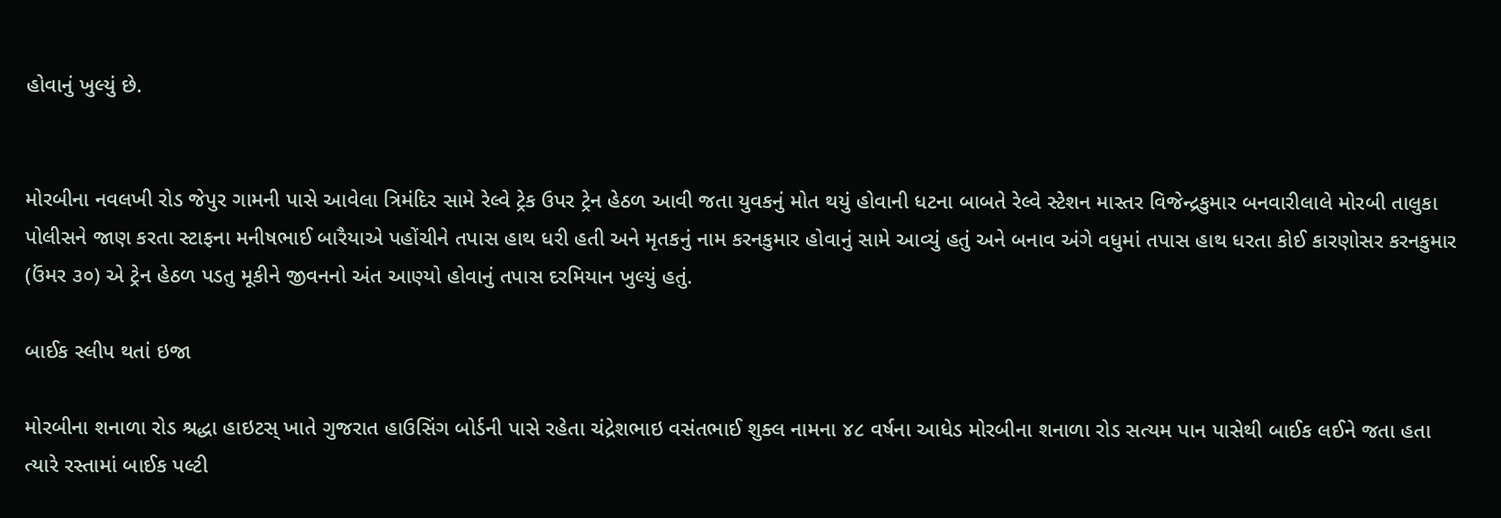હોવાનું ખુલ્યું છે.


મોરબીના નવલખી રોડ જેપુર ગામની પાસે આવેલા ત્રિમંદિર સામે રેલ્વે ટ્રેક ઉપર ટ્રેન હેઠળ આવી જતા યુવકનું મોત થયું હોવાની ધટના બાબતે રેલ્વે સ્ટેશન માસ્તર વિજેન્દ્રકુમાર બનવારીલાલે મોરબી તાલુકા પોલીસને જાણ કરતા સ્ટાફના મનીષભાઈ બારૈયાએ પહોંચીને તપાસ હાથ ધરી હતી અને મૃતકનું નામ કરનકુમાર હોવાનું સામે આવ્યું હતું અને બનાવ અંગે વધુમાં તપાસ હાથ ધરતા કોઈ કારણોસર કરનકુમાર (ઉંમર ૩૦) એ ટ્રેન હેઠળ પડતુ મૂકીને જીવનનો અંત આણ્યો હોવાનું તપાસ દરમિયાન ખુલ્યું હતું.

બાઈક સ્લીપ થતાં ઇજા

મોરબીના શનાળા રોડ શ્રદ્ધા હાઇટસ્ ખાતે ગુજરાત હાઉસિંગ બોર્ડની પાસે રહેતા ચંદ્રેશભાઇ વસંતભાઈ શુક્લ નામના ૪૮ વર્ષના આધેડ મોરબીના શનાળા રોડ સત્યમ પાન પાસેથી બાઈક લઈને જતા હતા ત્યારે રસ્તામાં બાઈક પલ્ટી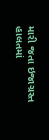મારી જતા ઇજાગ્રસ્ત હાલતમાં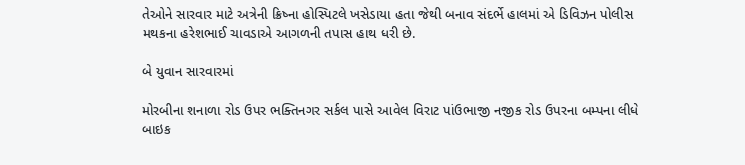તેઓને સારવાર માટે અત્રેની ક્રિષ્ના હોસ્પિટલે ખસેડાયા હતા જેથી બનાવ સંદર્ભે હાલમાં એ ડિવિઝન પોલીસ મથકના હરેશભાઈ ચાવડાએ આગળની તપાસ હાથ ધરી છે.

બે યુવાન સારવારમાં

મોરબીના શનાળા રોડ ઉપર ભક્તિનગર સર્કલ પાસે આવેલ વિરાટ પાંઉભાજી નજીક રોડ ઉપરના બમ્પના લીધે બાઇક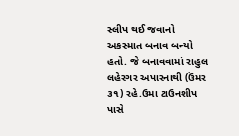સ્લીપ થઈ જવાનો અકસ્માત બનાવ બન્યો હતો. જે બનાવવામાં રાહુલ લહેરગર અપારનાથી (ઉંમર ૩૧) રહે.ઉમા ટાઉનશીપ પાસે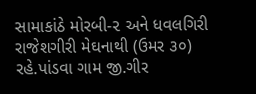સામાકાંઠે મોરબી-૨ અને ધવલગિરી રાજેશગીરી મેઘનાથી (ઉમર ૩૦) રહે.પાંડવા ગામ જી.ગીર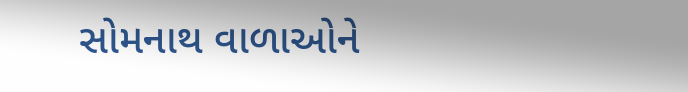સોમનાથ વાળાઓને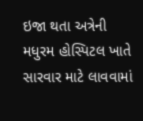ઇજા થતા અત્રેની મધુરમ હોસ્પિટલ ખાતે સારવાર માટે લાવવામાં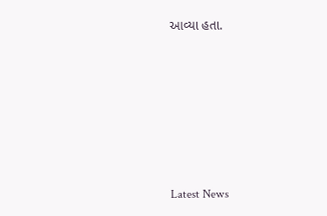આવ્યા હતા.






Latest News